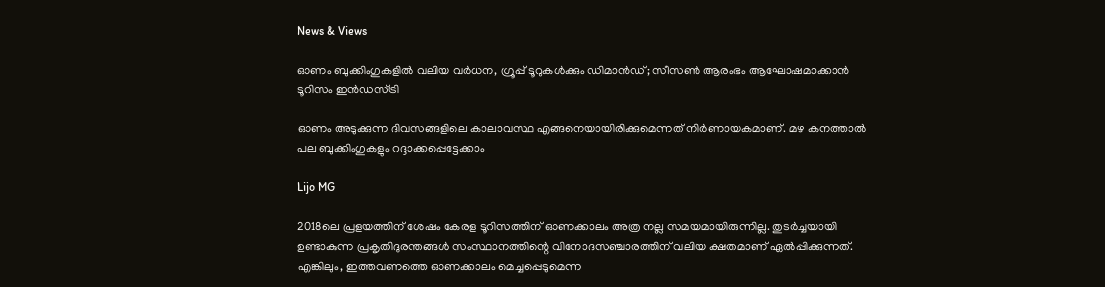News & Views

ഓണം ബുക്കിംഗുകളില്‍ വലിയ വര്‍ധന, ഗ്രൂപ്പ് ടൂറുകള്‍ക്കും ഡിമാന്‍ഡ്; സീസണ്‍ ആരംഭം ആഘോഷമാക്കാന്‍ ടൂറിസം ഇന്‍ഡസ്ട്രി

ഓണം അടുക്കുന്ന ദിവസങ്ങളിലെ കാലാവസ്ഥ എങ്ങനെയായിരിക്കുമെന്നത് നിര്‍ണായകമാണ്. മഴ കനത്താല്‍ പല ബുക്കിംഗുകളും റദ്ദാക്കപ്പെട്ടേക്കാം

Lijo MG

2018ലെ പ്രളയത്തിന് ശേഷം കേരള ടൂറിസത്തിന് ഓണക്കാലം അത്ര നല്ല സമയമായിരുന്നില്ല. തുടര്‍ച്ചയായി ഉണ്ടാകുന്ന പ്രകൃതിദുരന്തങ്ങള്‍ സംസ്ഥാനത്തിന്റെ വിനോദസഞ്ചാരത്തിന് വലിയ ക്ഷതമാണ് ഏല്‍പ്പിക്കുന്നത്. എങ്കിലും, ഇത്തവണത്തെ ഓണക്കാലം മെച്ചപ്പെടുമെന്ന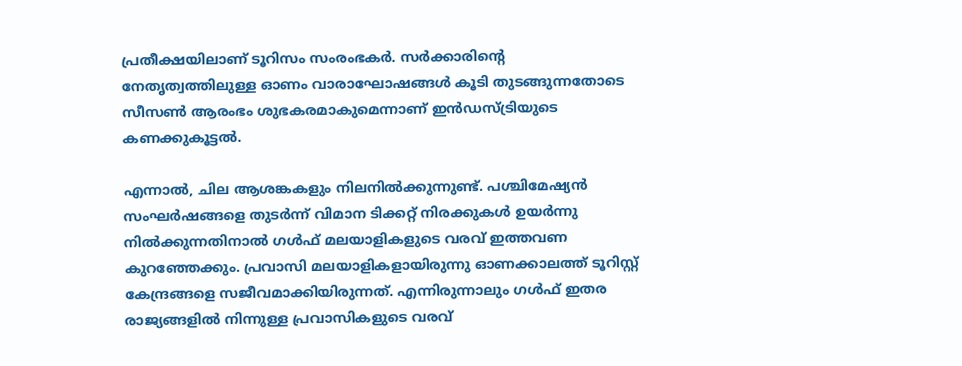പ്രതീക്ഷയിലാണ് ടൂറിസം സംരംഭകര്‍. സര്‍ക്കാരിന്റെ നേതൃത്വത്തിലുള്ള ഓണം വാരാഘോഷങ്ങള്‍ കൂടി തുടങ്ങുന്നതോടെ സീസണ്‍ ആരംഭം ശുഭകരമാകുമെന്നാണ് ഇന്‍ഡസ്ട്രിയുടെ കണക്കുകൂട്ടല്‍.

എന്നാല്‍, ചില ആശങ്കകളും നിലനില്‍ക്കുന്നുണ്ട്. പശ്ചിമേഷ്യന്‍ സംഘര്‍ഷങ്ങളെ തുടര്‍ന്ന് വിമാന ടിക്കറ്റ് നിരക്കുകള്‍ ഉയര്‍ന്നു നില്‍ക്കുന്നതിനാല്‍ ഗള്‍ഫ് മലയാളികളുടെ വരവ് ഇത്തവണ കുറഞ്ഞേക്കും. പ്രവാസി മലയാളികളായിരുന്നു ഓണക്കാലത്ത് ടൂറിസ്റ്റ് കേന്ദ്രങ്ങളെ സജീവമാക്കിയിരുന്നത്. എന്നിരുന്നാലും ഗള്‍ഫ് ഇതര രാജ്യങ്ങളില്‍ നിന്നുള്ള പ്രവാസികളുടെ വരവ്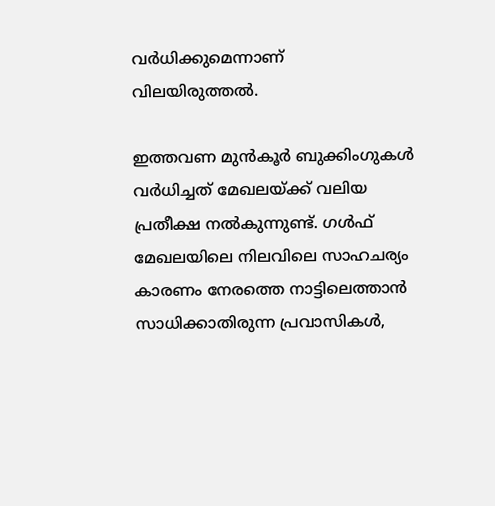വര്‍ധിക്കുമെന്നാണ് വിലയിരുത്തല്‍.

ഇത്തവണ മുന്‍കൂര്‍ ബുക്കിംഗുകള്‍ വര്‍ധിച്ചത് മേഖലയ്ക്ക് വലിയ പ്രതീക്ഷ നല്‍കുന്നുണ്ട്. ഗള്‍ഫ് മേഖലയിലെ നിലവിലെ സാഹചര്യം കാരണം നേരത്തെ നാട്ടിലെത്താന്‍ സാധിക്കാതിരുന്ന പ്രവാസികള്‍,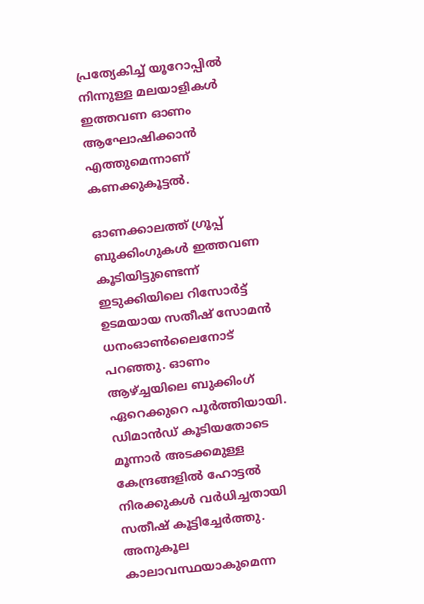പ്രത്യേകിച്ച് യൂറോപ്പില്‍ നിന്നുള്ള മലയാളികള്‍ ഇത്തവണ ഓണം ആഘോഷിക്കാന്‍ എത്തുമെന്നാണ് കണക്കുകൂട്ടല്‍.

ഓണക്കാലത്ത് ഗ്രൂപ്പ് ബുക്കിംഗുകള്‍ ഇത്തവണ കൂടിയിട്ടുണ്ടെന്ന് ഇടുക്കിയിലെ റിസോര്‍ട്ട് ഉടമയായ സതീഷ് സോമന്‍ ധനംഓണ്‍ലൈനോട് പറഞ്ഞു. ഓണം ആഴ്ച്ചയിലെ ബുക്കിംഗ് ഏറെക്കുറെ പൂര്‍ത്തിയായി. ഡിമാന്‍ഡ് കൂടിയതോടെ മൂന്നാര്‍ അടക്കമുള്ള കേന്ദ്രങ്ങളില്‍ ഹോട്ടല്‍ നിരക്കുകള്‍ വര്‍ധിച്ചതായി സതീഷ് കൂട്ടിച്ചേര്‍ത്തു. അനുകൂല കാലാവസ്ഥയാകുമെന്ന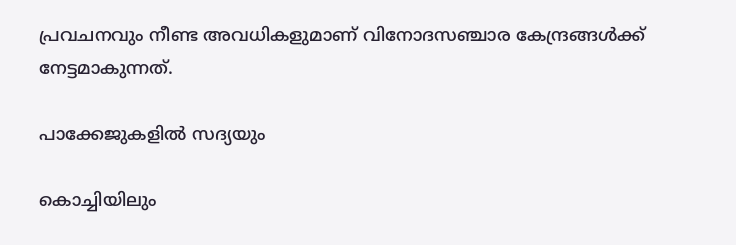പ്രവചനവും നീണ്ട അവധികളുമാണ് വിനോദസഞ്ചാര കേന്ദ്രങ്ങള്‍ക്ക് നേട്ടമാകുന്നത്.

പാക്കേജുകളില്‍ സദ്യയും

കൊച്ചിയിലും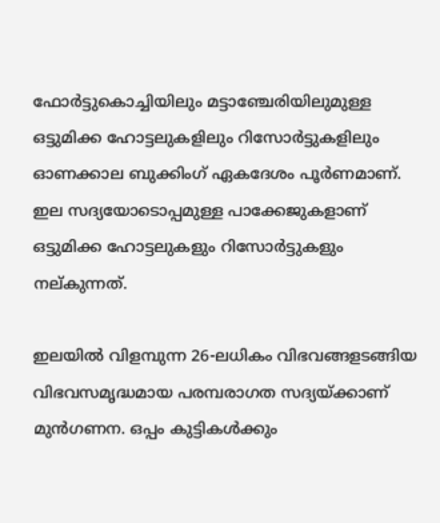ഫോര്‍ട്ടുകൊച്ചിയിലും മട്ടാഞ്ചേരിയിലുമുള്ള ഒട്ടുമിക്ക ഹോട്ടലുകളിലും റിസോര്‍ട്ടുകളിലും ഓണക്കാല ബുക്കിംഗ് ഏകദേശം പൂര്‍ണമാണ്. ഇല സദ്യയോടൊപ്പമുള്ള പാക്കേജുകളാണ് ഒട്ടുമിക്ക ഹോട്ടലുകളും റിസോര്‍ട്ടുകളും നല്കുന്നത്.

ഇലയില്‍ വിളമ്പുന്ന 26-ലധികം വിഭവങ്ങളടങ്ങിയ വിഭവസമൃദ്ധമായ പരമ്പരാഗത സദ്യയ്ക്കാണ് മുന്‍ഗണന. ഒപ്പം കുട്ടികള്‍ക്കും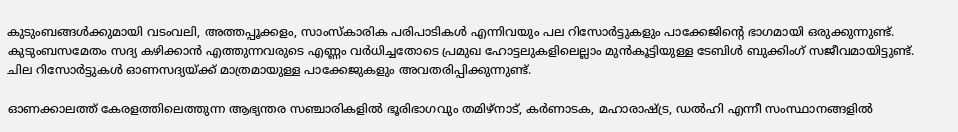കുടുംബങ്ങള്‍ക്കുമായി വടംവലി, അത്തപ്പൂക്കളം, സാംസ്‌കാരിക പരിപാടികള്‍ എന്നിവയും പല റിസോര്‍ട്ടുകളും പാക്കേജിന്റെ ഭാഗമായി ഒരുക്കുന്നുണ്ട്. കുടുംബസമേതം സദ്യ കഴിക്കാന്‍ എത്തുന്നവരുടെ എണ്ണം വര്‍ധിച്ചതോടെ പ്രമുഖ ഹോട്ടലുകളിലെല്ലാം മുന്‍കൂട്ടിയുള്ള ടേബിള്‍ ബുക്കിംഗ് സജീവമായിട്ടുണ്ട്. ചില റിസോര്‍ട്ടുകള്‍ ഓണസദ്യയ്ക്ക് മാത്രമായുള്ള പാക്കേജുകളും അവതരിപ്പിക്കുന്നുണ്ട്.

ഓണക്കാലത്ത് കേരളത്തിലെത്തുന്ന ആഭ്യന്തര സഞ്ചാരികളില്‍ ഭൂരിഭാഗവും തമിഴ്നാട്, കര്‍ണാടക, മഹാരാഷ്ട്ര, ഡല്‍ഹി എന്നീ സംസ്ഥാനങ്ങളില്‍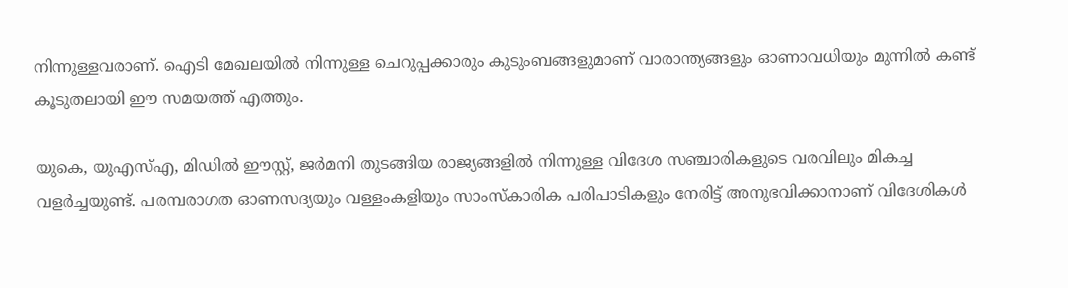നിന്നുള്ളവരാണ്. ഐടി മേഖലയില്‍ നിന്നുള്ള ചെറുപ്പക്കാരും കുടുംബങ്ങളുമാണ് വാരാന്ത്യങ്ങളും ഓണാവധിയും മുന്നില്‍ കണ്ട് കൂടുതലായി ഈ സമയത്ത് എത്തും.

യുകെ, യുഎസ്എ, മിഡില്‍ ഈസ്റ്റ്, ജര്‍മനി തുടങ്ങിയ രാജ്യങ്ങളില്‍ നിന്നുള്ള വിദേശ സഞ്ചാരികളുടെ വരവിലും മികച്ച വളര്‍ച്ചയുണ്ട്. പരമ്പരാഗത ഓണസദ്യയും വള്ളംകളിയും സാംസ്‌കാരിക പരിപാടികളും നേരിട്ട് അനുഭവിക്കാനാണ് വിദേശികള്‍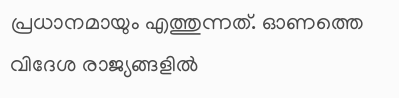പ്രധാനമായും എത്തുന്നത്. ഓണത്തെ വിദേശ രാജ്യങ്ങളില്‍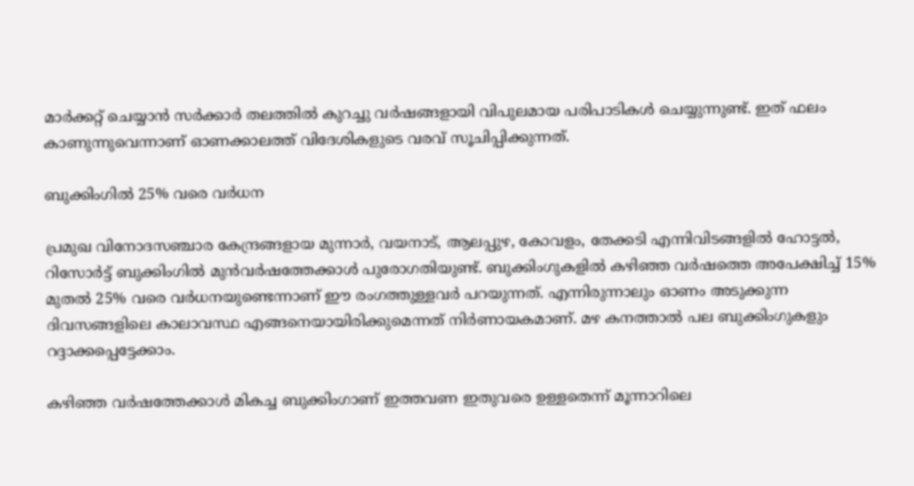മാര്‍ക്കറ്റ് ചെയ്യാന്‍ സര്‍ക്കാര്‍ തലത്തില്‍ കുറച്ചു വര്‍ഷങ്ങളായി വിപുലമായ പരിപാടികള്‍ ചെയ്യുന്നുണ്ട്. ഇത് ഫലം കാണുന്നുവെന്നാണ് ഓണക്കാലത്ത് വിദേശികളുടെ വരവ് സൂചിപ്പിക്കുന്നത്.

ബുക്കിംഗില്‍ 25% വരെ വര്‍ധന

പ്രമുഖ വിനോദസഞ്ചാര കേന്ദ്രങ്ങളായ മുന്നാര്‍, വയനാട്, ആലപ്പുഴ, കോവളം, തേക്കടി എന്നിവിടങ്ങളില്‍ ഹോട്ടല്‍, റിസോര്‍ട്ട് ബുക്കിംഗില്‍ മുന്‍വര്‍ഷത്തേക്കാള്‍ പുരോഗതിയുണ്ട്. ബുക്കിംഗുകളില്‍ കഴിഞ്ഞ വര്‍ഷത്തെ അപേക്ഷിച്ച് 15% മുതല്‍ 25% വരെ വര്‍ധനയുണ്ടെന്നാണ് ഈ രംഗത്തുള്ളവര്‍ പറയുന്നത്. എന്നിരുന്നാലും ഓണം അടുക്കുന്ന ദിവസങ്ങളിലെ കാലാവസ്ഥ എങ്ങനെയായിരിക്കുമെന്നത് നിര്‍ണായകമാണ്. മഴ കനത്താല്‍ പല ബുക്കിംഗുകളും റദ്ദാക്കപ്പെട്ടേക്കാം.

കഴിഞ്ഞ വര്‍ഷത്തേക്കാള്‍ മികച്ച ബുക്കിംഗാണ് ഇത്തവണ ഇതുവരെ ഉള്ളതെന്ന് മൂന്നാറിലെ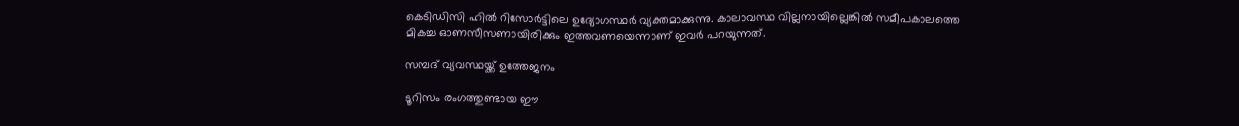കെടിഡിസി ഹില്‍ റിസോര്‍ട്ടിലെ ഉദ്യോഗസ്ഥര്‍ വ്യക്തമാക്കുന്നു. കാലാവസ്ഥ വില്ലനായില്ലെങ്കില്‍ സമീപകാലത്തെ മികച്ച ഓണസീസണായിരിക്കും ഇത്തവണയെന്നാണ് ഇവര്‍ പറയുന്നത്.

സമ്പദ് വ്യവസ്ഥയ്ക്ക് ഉത്തേജനം

ടൂറിസം രംഗത്തുണ്ടായ ഈ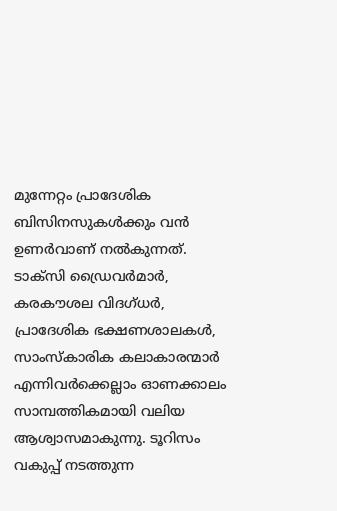മുന്നേറ്റം പ്രാദേശിക ബിസിനസുകള്‍ക്കും വന്‍ ഉണര്‍വാണ് നല്‍കുന്നത്. ടാക്‌സി ഡ്രൈവര്‍മാര്‍, കരകൗശല വിദഗ്ധര്‍, പ്രാദേശിക ഭക്ഷണശാലകള്‍, സാംസ്‌കാരിക കലാകാരന്മാര്‍ എന്നിവര്‍ക്കെല്ലാം ഓണക്കാലം സാമ്പത്തികമായി വലിയ ആശ്വാസമാകുന്നു. ടൂറിസം വകുപ്പ് നടത്തുന്ന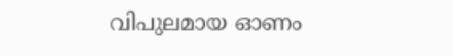വിപുലമായ ഓണം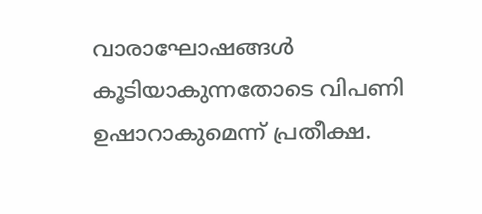വാരാഘോഷങ്ങള്‍ കൂടിയാകുന്നതോടെ വിപണി ഉഷാറാകുമെന്ന് പ്രതീക്ഷ.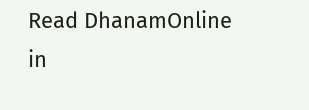Read DhanamOnline in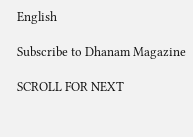English

Subscribe to Dhanam Magazine

SCROLL FOR NEXT